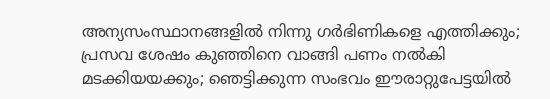അന്യസംസ്ഥാനങ്ങളിൽ നിന്നു ഗർഭിണികളെ എത്തിക്കും; പ്രസവ ശേഷം കുഞ്ഞിനെ വാങ്ങി പണം നൽകി മടക്കിയയക്കും; ഞെട്ടിക്കുന്ന സംഭവം ഈരാറ്റുപേട്ടയിൽ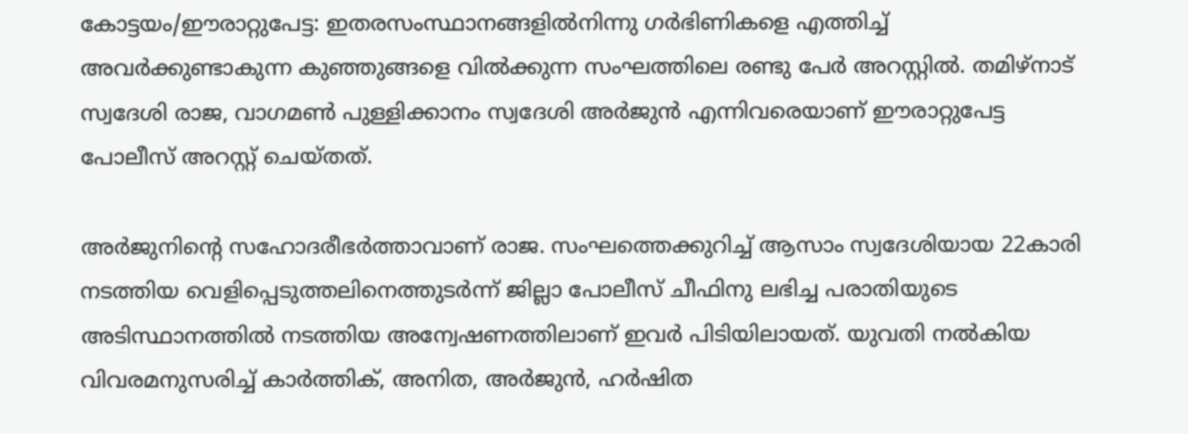കോട്ടയം/ഈരാറ്റുപേട്ട: ഇതരസംസ്ഥാനങ്ങളില്‍നിന്നു ഗര്‍ഭിണികളെ എത്തിച്ച് അവര്‍ക്കുണ്ടാകുന്ന കുഞ്ഞുങ്ങളെ വില്‍ക്കുന്ന സംഘത്തിലെ രണ്ടു പേര്‍ അറസ്റ്റില്‍. തമിഴ്‌നാട് സ്വദേശി രാജ, വാഗമണ്‍ പുള്ളിക്കാനം സ്വദേശി അര്‍ജുന്‍ എന്നിവരെയാണ് ഈരാറ്റുപേട്ട പോലീസ് അറസ്റ്റ് ചെയ്തത്.

അര്‍ജുനിന്‍റെ സഹോദരീഭര്‍ത്താവാണ് രാജ. സംഘത്തെക്കുറിച്ച് ആസാം സ്വദേശിയായ 22കാരി നടത്തിയ വെളിപ്പെടുത്തലിനെത്തുടര്‍ന്ന് ജില്ലാ പോലീസ് ചീഫിനു ലഭിച്ച പരാതിയുടെ അടിസ്ഥാനത്തില്‍ നടത്തിയ അന്വേഷണത്തിലാണ് ഇവർ പിടിയിലായത്. യുവതി നല്‍കിയ വിവരമനുസരിച്ച് കാര്‍ത്തിക്, അനിത, അര്‍ജുന്‍, ഹര്‍ഷിത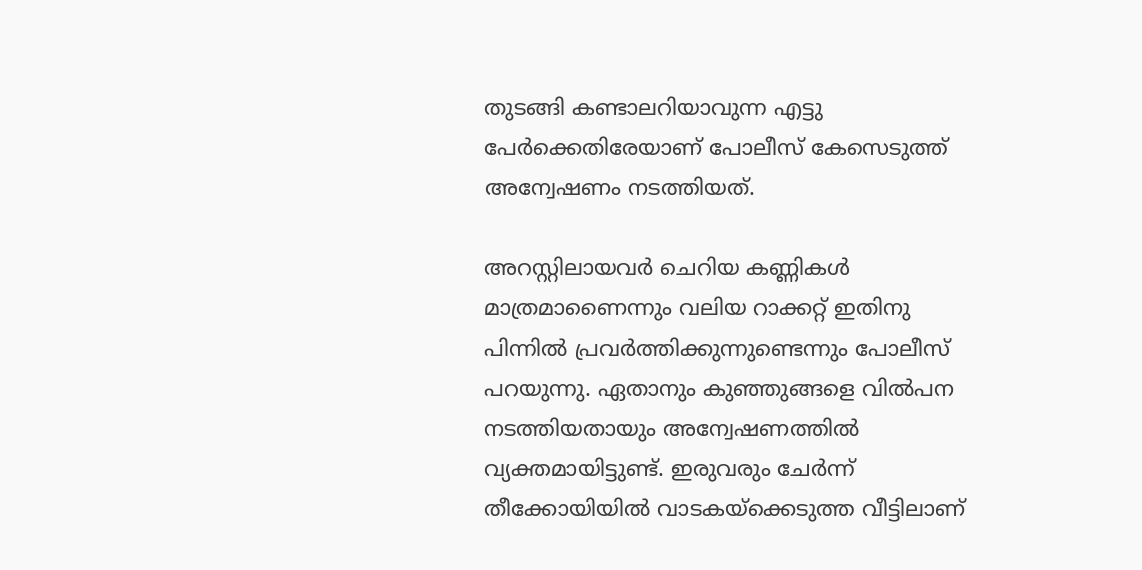തുടങ്ങി കണ്ടാലറിയാവുന്ന എട്ടു പേര്‍ക്കെതിരേയാണ് പോലീസ് കേസെടുത്ത് അന്വേഷണം നടത്തിയത്.

അറസ്റ്റിലായവർ ചെറിയ കണ്ണികള്‍ മാത്രമാണൈന്നും വലിയ റാക്കറ്റ് ഇതിനു പിന്നില്‍ പ്രവര്‍ത്തിക്കുന്നുണ്ടെന്നും പോലീസ് പറയുന്നു. ഏതാനും കുഞ്ഞുങ്ങളെ വില്‍പന നടത്തിയതായും അന്വേഷണത്തില്‍ വ്യക്തമായിട്ടുണ്ട്. ഇരുവരും ചേര്‍ന്ന് തീക്കോയിയില്‍ വാടകയ്‌ക്കെടുത്ത വീട്ടിലാണ്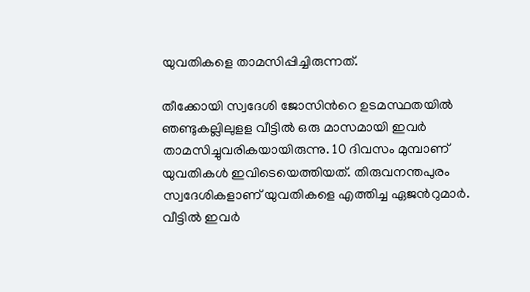യുവതികളെ താമസിപ്പിച്ചിരുന്നത്.

തീക്കോയി സ്വദേശി ജോസിന്‍റെ ഉടമസ്ഥതയിൽ ഞണ്ടുകല്ലിലുളള വീട്ടില്‍ ഒരു മാസമായി ഇവര്‍ താമസിച്ചുവരികയായിരുന്നു. 10 ദിവസം മുമ്പാണ് യുവതികള്‍ ഇവിടെയെത്തിയത്. തിരുവനന്തപുരം സ്വദേശികളാണ് യുവതികളെ എത്തിച്ച ഏജന്‍റുമാര്‍. വീട്ടില്‍ ഇവര്‍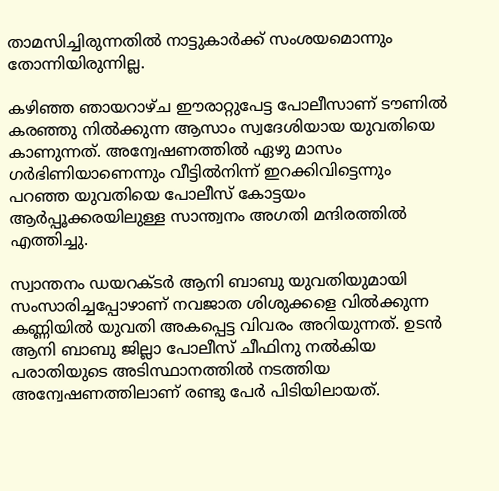താമസിച്ചിരുന്നതില്‍ നാട്ടുകാര്‍ക്ക് സംശയമൊന്നും തോന്നിയിരുന്നില്ല.

കഴിഞ്ഞ ഞായറാഴ്ച ഈരാറ്റുപേട്ട പോലീസാണ് ടൗണില്‍ കരഞ്ഞു നില്‍ക്കുന്ന ആസാം സ്വദേശിയായ യുവതിയെ കാണുന്നത്. അന്വേഷണത്തില്‍ ഏഴു മാസം ഗര്‍ഭിണിയാണെന്നും വീട്ടില്‍നിന്ന് ഇറക്കിവിട്ടെന്നും പറഞ്ഞ യുവതിയെ പോലീസ് കോട്ടയം ആര്‍പ്പൂക്കരയിലുള്ള സാന്ത്വനം അഗതി മന്ദിരത്തില്‍ എത്തിച്ചു.

സ്വാന്തനം ഡയറക്ടര്‍ ആനി ബാബു യുവതിയുമായി സംസാരിച്ചപ്പോഴാണ് നവജാത ശിശുക്കളെ വില്‍ക്കുന്ന കണ്ണിയില്‍ യുവതി അകപ്പെട്ട വിവരം അറിയുന്നത്. ഉടന്‍ ആനി ബാബു ജില്ലാ പോലീസ് ചീഫിനു നല്‍കിയ പരാതിയുടെ അടിസ്ഥാനത്തില്‍ നടത്തിയ അന്വേഷണത്തിലാണ് രണ്ടു പേര്‍ പിടിയിലായത്.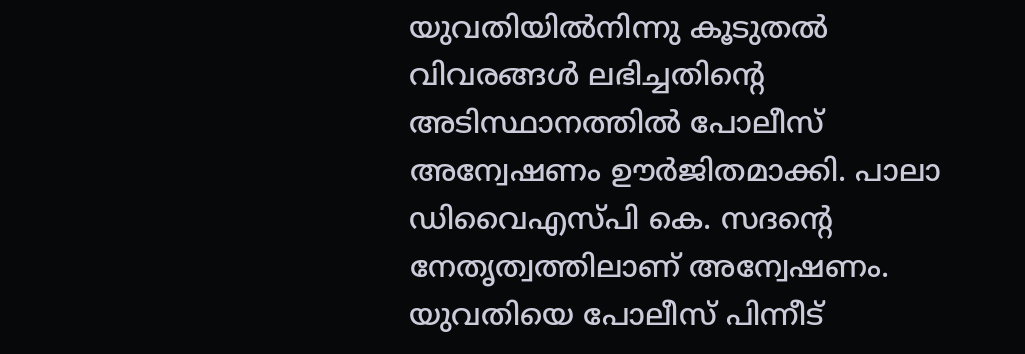യുവതിയിൽനിന്നു കൂടുതല്‍ വിവരങ്ങള്‍ ലഭിച്ചതിന്‍റെ അടിസ്ഥാനത്തില്‍ പോലീസ് അന്വേഷണം ഊര്‍ജിതമാക്കി. പാലാ ഡിവൈഎസ്പി കെ. സദന്‍റെ നേതൃത്വത്തിലാണ് അന്വേഷണം. യുവതിയെ പോലീസ് പിന്നീട്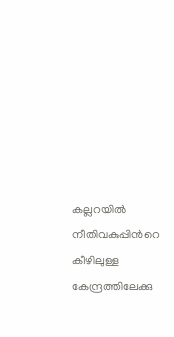കല്ലറയിൽ നീതിവകുപ്പിന്‍റെ കീഴിലുള്ള കേന്ദ്രത്തിലേക്കു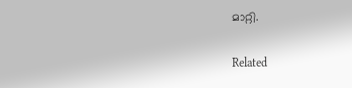മാറ്റി.

Related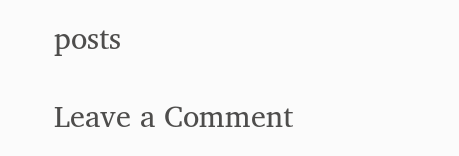posts

Leave a Comment